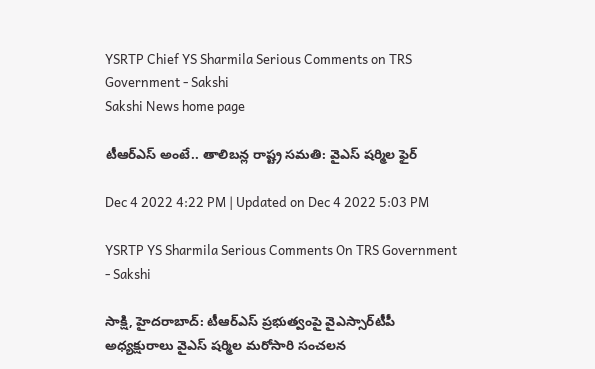YSRTP Chief YS Sharmila Serious Comments on TRS Government - Sakshi
Sakshi News home page

టీఆర్‌ఎస్‌ అంటే.. తాలిబన్ల రాష్ట్ర సమతి: వైఎస్‌ షర్మిల ఫైర్‌

Dec 4 2022 4:22 PM | Updated on Dec 4 2022 5:03 PM

YSRTP YS Sharmila Serious Comments On TRS Government - Sakshi

సాక్షి, హైదరాబాద్‌: టీఆర్‌ఎస్‌ ప్రభుత్వంపై వైఎస్సార్‌టీపీ అధ్యక్షురాలు వైఎస్‌ షర్మిల మరోసారి సంచలన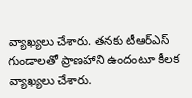వ్యాఖ్యలు చేశారు. తనకు టీఆర్‌ఎస్‌ గుండాలతో ప్రాణహాని ఉందంటూ కీలక వ్యాఖ్యలు చేశారు.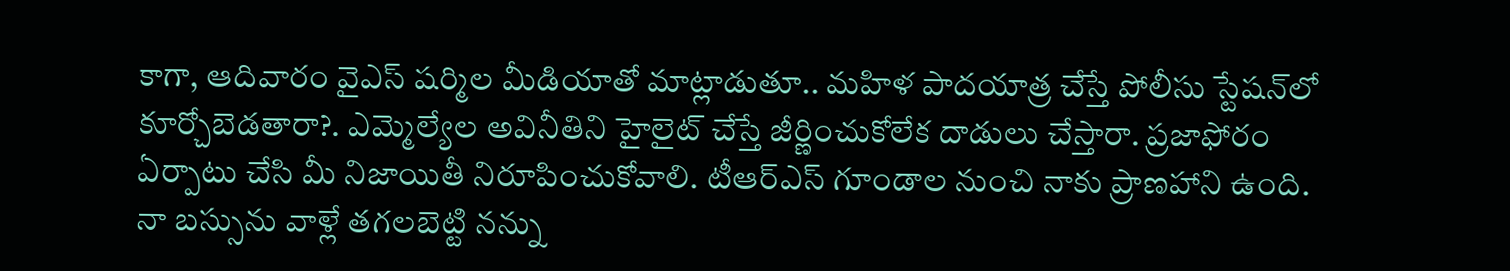కాగా, ఆదివారం వైఎస్‌ షర్మిల మీడియాతో మాట్లాడుతూ.. మహిళ పాదయాత్ర చేస్తే పోలీసు స్టేషన్‌లో కూర్చోబెడతారా?. ఎమ్మెల్యేల అవినీతిని హైలైట్‌ చేస్తే జీర్ణించుకోలేక దాడులు చేస్తారా. ప్రజాఫోరం ఏర్పాటు చేసి మీ నిజాయితీ నిరూపించుకోవాలి. టీఆర్‌ఎస్‌ గూండాల నుంచి నాకు ప్రాణహాని ఉంది. నా బస్సును వాళ్లే తగలబెట్టి నన్ను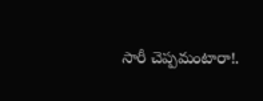సారీ చెప్పమంటారా!.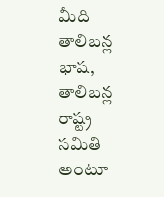మీది తాలిబన్ల భాష, తాలిబన్ల రాష్ట్ర సమితి అంటూ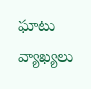ఘాటు వ్యాఖ్యలు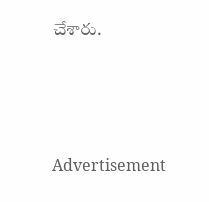చేశారు.




Advertisement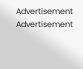Advertisement
Advertisement